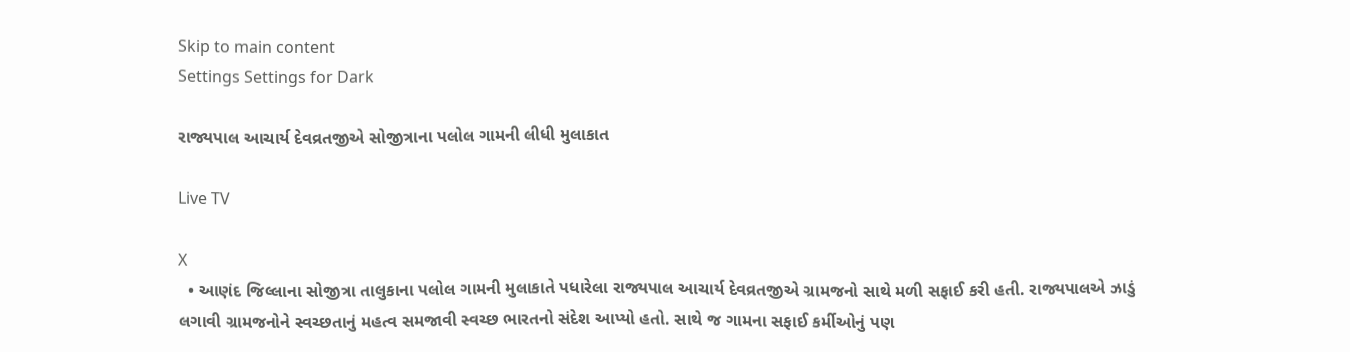Skip to main content
Settings Settings for Dark

રાજ્યપાલ આચાર્ય દેવવ્રતજીએ સોજીત્રાના પલોલ ગામની લીધી મુલાકાત

Live TV

X
  • આણંદ જિલ્લાના સોજીત્રા તાલુકાના પલોલ ગામની મુલાકાતે પધારેલા રાજ્યપાલ આચાર્ય દેવવ્રતજીએ ગ્રામજનો સાથે મળી સફાઈ કરી હતી. રાજ્યપાલએ ઝાડું લગાવી ગ્રામજનોને સ્વચ્છતાનું મહત્વ સમજાવી સ્વચ્છ ભારતનો સંદેશ આપ્યો હતો. સાથે જ ગામના સફાઈ કર્મીઓનું પણ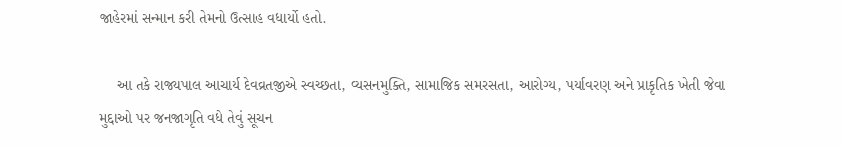જાહેરમાં સન્માન કરી તેમનો ઉત્સાહ વધાર્યો હતો.

    આ તકે રાજ્યપાલ આચાર્ય દેવવ્રતજીએ સ્વચ્છતા, વ્યસનમુક્તિ, સામાજિક સમરસતા, આરોગ્ય, પર્યાવરણ અને પ્રાકૃતિક ખેતી જેવા મુદ્દાઓ પર જનજાગૃતિ વધે તેવું સૂચન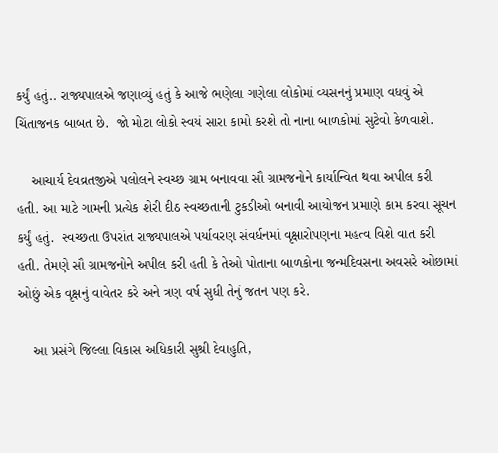કર્યું હતું.. રાજ્યપાલએ જણાવ્યું હતું કે આજે ભણેલા ગણેલા લોકોમાં વ્યસનનું પ્રમાણ વધવું એ ચિંતાજનક બાબત છે.  જો મોટા લોકો સ્વયં સારા કામો કરશે તો નાના બાળકોમાં સુટેવો કેળવાશે.

    આચાર્ય દેવવ્રતજીએ પલોલને સ્વચ્છ ગ્રામ બનાવવા સૌ ગ્રામજનોને કાર્યાન્વિત થવા અપીલ કરી હતી. આ માટે ગામની પ્રત્યેક શેરી દીઠ સ્વચ્છતાની ટુકડીઓ બનાવી આયોજન પ્રમાણે કામ કરવા સૂચન કર્યું હતું.  સ્વચ્છતા ઉપરાંત રાજ્યપાલએ પર્યાવરણ સંવર્ધનમાં વૃક્ષારોપણના મહત્વ વિશે વાત કરી હતી. તેમણે સૌ ગ્રામજનોને અપીલ કરી હતી કે તેઓ પોતાના બાળકોના જન્મદિવસના અવસરે ઓછામાં ઓછું એક વૃક્ષનું વાવેતર કરે અને ત્રણ વર્ષ સુધી તેનું જતન પણ કરે.

    આ પ્રસંગે જિલ્લા વિકાસ અધિકારી સુશ્રી દેવાહુતિ,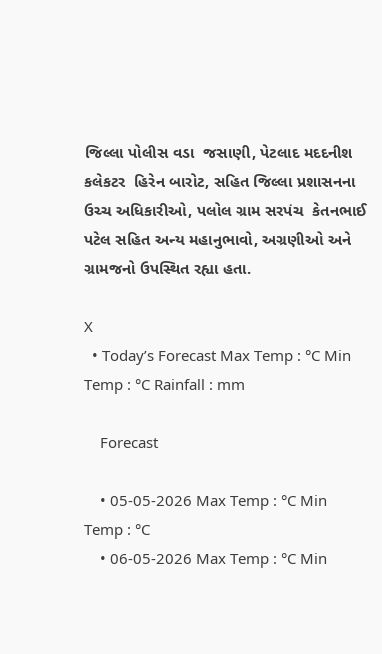જિલ્લા પોલીસ વડા  જસાણી, પેટલાદ મદદનીશ કલેકટર  હિરેન બારોટ, સહિત જિલ્લા પ્રશાસનના  ઉચ્ચ અધિકારીઓ, પલોલ ગ્રામ સરપંચ  કેતનભાઈ પટેલ સહિત અન્ય મહાનુભાવો, અગ્રણીઓ અને ગ્રામજનો ઉપસ્થિત રહ્યા હતા.

X
  • Today’s Forecast Max Temp : °C Min Temp : °C Rainfall : mm

    Forecast

    • 05-05-2026 Max Temp : °C Min Temp : °C
    • 06-05-2026 Max Temp : °C Min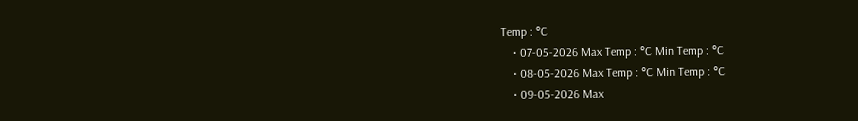Temp : °C
    • 07-05-2026 Max Temp : °C Min Temp : °C
    • 08-05-2026 Max Temp : °C Min Temp : °C
    • 09-05-2026 Max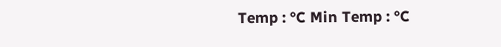Temp : °C Min Temp : °C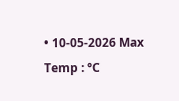• 10-05-2026 Max Temp : °C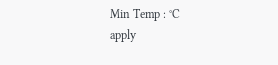Min Temp : °C
apply